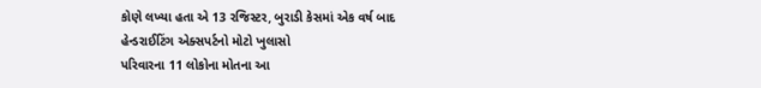કોણે લખ્યા હતા એ 13 રજિસ્ટર, બુરાડી કેસમાં એક વર્ષ બાદ હેન્ડરાઈટિંગ એક્સપર્ટનો મોટો ખુલાસો
પરિવારના 11 લોકોના મોતના આ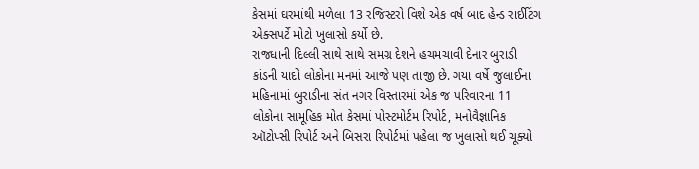કેસમાં ઘરમાંથી મળેલા 13 રજિસ્ટરો વિશે એક વર્ષ બાદ હેન્ડ રાઈટિંગ એક્સપર્ટે મોટો ખુલાસો કર્યો છે.
રાજધાની દિલ્લી સાથે સાથે સમગ્ર દેશને હચમચાવી દેનાર બુરાડી કાંડની યાદો લોકોના મનમાં આજે પણ તાજી છે. ગયા વર્ષે જુલાઈના મહિનામાં બુરાડીના સંત નગર વિસ્તારમાં એક જ પરિવારના 11 લોકોના સામૂહિક મોત કેસમાં પોસ્ટમોર્ટમ રિપોર્ટ, મનોવૈજ્ઞાનિક ઑટોપ્સી રિપોર્ટ અને બિસરા રિપોર્ટમાં પહેલા જ ખુલાસો થઈ ચૂક્યો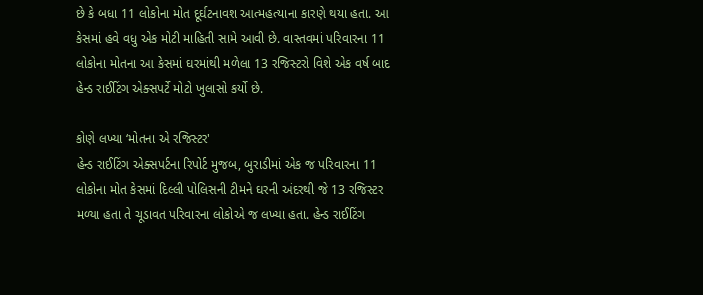છે કે બધા 11 લોકોના મોત દૂર્ઘટનાવશ આત્મહત્યાના કારણે થયા હતા. આ કેસમાં હવે વધુ એક મોટી માહિતી સામે આવી છે. વાસ્તવમાં પરિવારના 11 લોકોના મોતના આ કેસમાં ઘરમાંથી મળેલા 13 રજિસ્ટરો વિશે એક વર્ષ બાદ હેન્ડ રાઈટિંગ એક્સપર્ટે મોટો ખુલાસો કર્યો છે.

કોણે લખ્યા ‘મોતના એ રજિસ્ટર'
હેન્ડ રાઈટિંગ એક્સપર્ટના રિપોર્ટ મુજબ, બુરાડીમાં એક જ પરિવારના 11 લોકોના મોત કેસમાં દિલ્લી પોલિસની ટીમને ઘરની અંદરથી જે 13 રજિસ્ટર મળ્યા હતા તે ચૂડાવત પરિવારના લોકોએ જ લખ્યા હતા. હેન્ડ રાઈટિંગ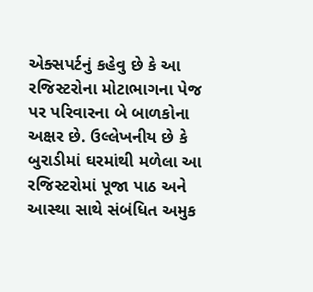એક્સપર્ટનું કહેવુ છે કે આ રજિસ્ટરોના મોટાભાગના પેજ પર પરિવારના બે બાળકોના અક્ષર છે. ઉલ્લેખનીય છે કે બુરાડીમાં ઘરમાંથી મળેલા આ રજિસ્ટરોમાં પૂજા પાઠ અને આસ્થા સાથે સંબંધિત અમુક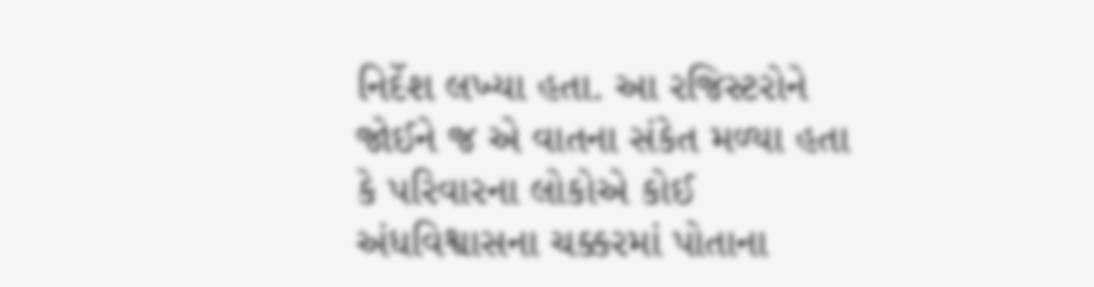નિર્દેશ લખ્યા હતા. આ રજિસ્ટરોને જોઈને જ એ વાતના સંકેત મળ્યા હતા કે પરિવારના લોકોએ કોઈ અંધવિશ્વાસના ચક્કરમાં પોતાના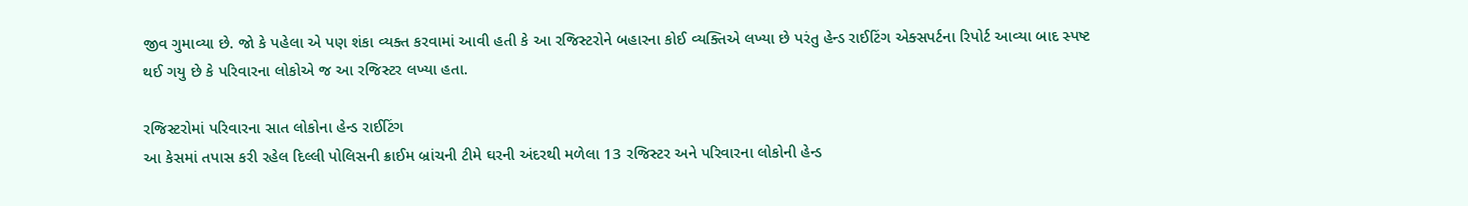જીવ ગુમાવ્યા છે. જો કે પહેલા એ પણ શંકા વ્યક્ત કરવામાં આવી હતી કે આ રજિસ્ટરોને બહારના કોઈ વ્યક્તિએ લખ્યા છે પરંતુ હેન્ડ રાઈટિંગ એક્સપર્ટના રિપોર્ટ આવ્યા બાદ સ્પષ્ટ થઈ ગયુ છે કે પરિવારના લોકોએ જ આ રજિસ્ટર લખ્યા હતા.

રજિસ્ટરોમાં પરિવારના સાત લોકોના હેન્ડ રાઈટિંગ
આ કેસમાં તપાસ કરી રહેલ દિલ્લી પોલિસની ક્રાઈમ બ્રાંચની ટીમે ઘરની અંદરથી મળેલા 13 રજિસ્ટર અને પરિવારના લોકોની હેન્ડ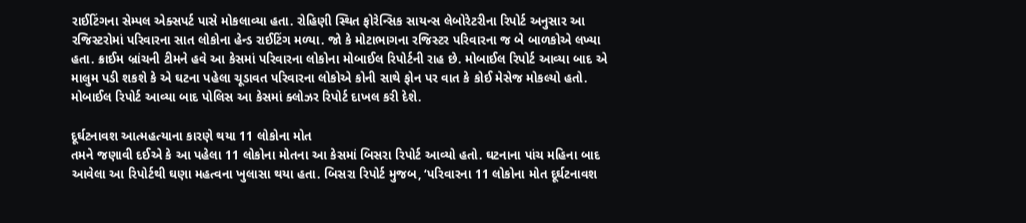રાઈટિંગના સેમ્પલ એક્સપર્ટ પાસે મોકલાવ્યા હતા. રોહિણી સ્થિત ફોરેન્સિક સાયન્સ લેબોરેટરીના રિપોર્ટ અનુસાર આ રજિસ્ટરોમાં પરિવારના સાત લોકોના હેન્ડ રાઈટિંગ મળ્યા. જો કે મોટાભાગના રજિસ્ટર પરિવારના જ બે બાળકોએ લખ્યા હતા. ક્રાઈમ બ્રાંચની ટીમને હવે આ કેસમાં પરિવારના લોકોના મોબાઈલ રિપોર્ટની રાહ છે. મોબાઈલ રિપોર્ટ આવ્યા બાદ એ માલુમ પડી શકશે કે એ ઘટના પહેલા ચૂડાવત પરિવારના લોકોએ કોની સાથે ફોન પર વાત કે કોઈ મેસેજ મોકલ્યો હતો. મોબાઈલ રિપોર્ટ આવ્યા બાદ પોલિસ આ કેસમાં ક્લોઝર રિપોર્ટ દાખલ કરી દેશે.

દૂર્ઘટનાવશ આત્મહત્યાના કારણે થયા 11 લોકોના મોત
તમને જણાવી દઈએ કે આ પહેલા 11 લોકોના મોતના આ કેસમાં બિસરા રિપોર્ટ આવ્યો હતો. ઘટનાના પાંચ મહિના બાદ આવેલા આ રિપોર્ટથી ઘણા મહત્વના ખુલાસા થયા હતા. બિસરા રિપોર્ટ મુજબ, ‘પરિવારના 11 લોકોના મોત દૂર્ઘટનાવશ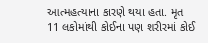આત્મહત્યાના કારણે થયા હતા. મૃત 11 લકોમાંથી કોઈના પણ શરીરમાં કોઈ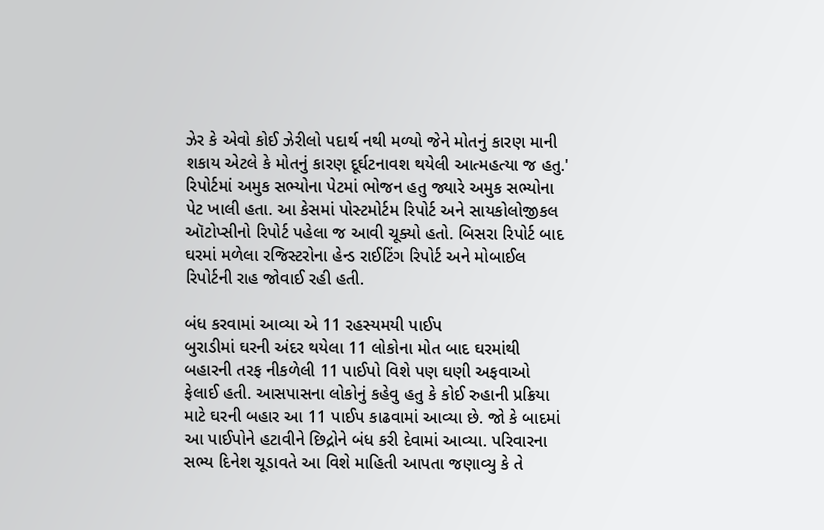ઝેર કે એવો કોઈ ઝેરીલો પદાર્થ નથી મળ્યો જેને મોતનું કારણ માની શકાય એટલે કે મોતનું કારણ દૂર્ઘટનાવશ થયેલી આત્મહત્યા જ હતુ.' રિપોર્ટમાં અમુક સભ્યોના પેટમાં ભોજન હતુ જ્યારે અમુક સભ્યોના પેટ ખાલી હતા. આ કેસમાં પોસ્ટમોર્ટમ રિપોર્ટ અને સાયકોલોજીકલ ઑટોપ્સીનો રિપોર્ટ પહેલા જ આવી ચૂક્યો હતો. બિસરા રિપોર્ટ બાદ ઘરમાં મળેલા રજિસ્ટરોના હેન્ડ રાઈટિંગ રિપોર્ટ અને મોબાઈલ રિપોર્ટની રાહ જોવાઈ રહી હતી.

બંધ કરવામાં આવ્યા એ 11 રહસ્યમયી પાઈપ
બુરાડીમાં ઘરની અંદર થયેલા 11 લોકોના મોત બાદ ઘરમાંથી બહારની તરફ નીકળેલી 11 પાઈપો વિશે પણ ઘણી અફવાઓ ફેલાઈ હતી. આસપાસના લોકોનું કહેવુ હતુ કે કોઈ રુહાની પ્રક્રિયા માટે ઘરની બહાર આ 11 પાઈપ કાઢવામાં આવ્યા છે. જો કે બાદમાં આ પાઈપોને હટાવીને છિદ્રોને બંધ કરી દેવામાં આવ્યા. પરિવારના સભ્ય દિનેશ ચૂડાવતે આ વિશે માહિતી આપતા જણાવ્યુ કે તે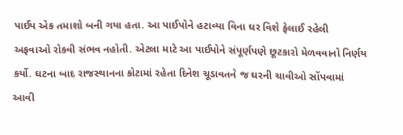પાઈપ એક તમાશો બની ગયા હતા. આ પાઈપોને હટાવ્યા વિના ઘર વિશે ફેલાઈ રહેલી અફવાઓ રોકવી સંભવ નહોતી. એટલા માટે આ પાઈપોને સંપૂર્ણપણે છૂટકારો મેળવવાનો નિર્ણય કર્યો. ઘટના બાદ રાજસ્થાનના કોટામાં રહેતા દિનેશ ચૂડાવતને જ ઘરની ચાવીઓ સોંપવામાં આવી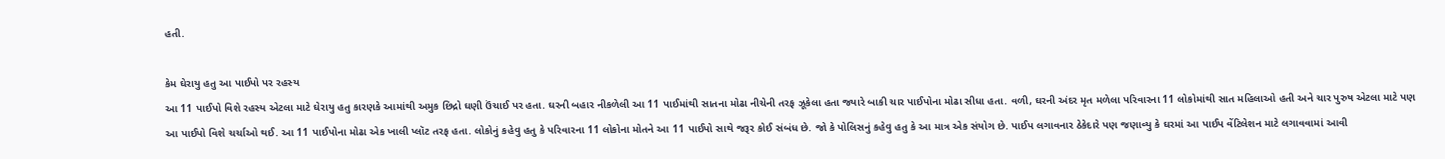હતી.

કેમ ઘેરાયુ હતુ આ પાઈપો પર રહસ્ય
આ 11 પાઈપો વિશે રહસ્ય એટલા માટે ઘેરાયુ હતુ કારણકે આમાંથી અમુક છિદ્રો ઘણી ઉંચાઈ પર હતા. ઘરની બહાર નીકળેલી આ 11 પાઈમાંથી સાતના મોઢા નીચેની તરફ ઝૂકેલા હતા જ્યારે બાકી ચાર પાઈપોના મોઢા સીધા હતા. વળી, ઘરની અંદર મૃત મળેલા પરિવારના 11 લોકોમાંથી સાત મહિલાઓ હતી અને ચાર પુરુષ એટલા માટે પણ આ પાઈપો વિશે ચર્ચાઓ થઈ. આ 11 પાઈપોના મોઢા એક ખાલી પ્લૉટ તરફ હતા. લોકોનું કહેવુ હતુ કે પરિવારના 11 લોકોના મોતને આ 11 પાઈપો સાથે જરૂર કોઈ સંબંધ છે. જો કે પોલિસનું કહેવુ હતુ કે આ માત્ર એક સંયોગ છે. પાઈપ લગાવનાર ઠેકેદારે પણ જણાવ્યુ કે ઘરમાં આ પાઈપ વેંટિલેશન માટે લગાવવામાં આવી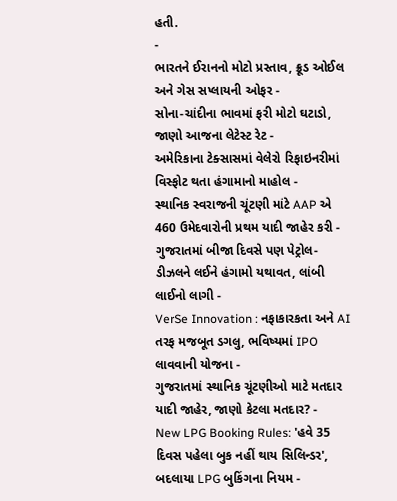હતી.
-
ભારતને ઈરાનનો મોટો પ્રસ્તાવ, ક્રૂડ ઓઈલ અને ગેસ સપ્લાયની ઓફર -
સોના-ચાંદીના ભાવમાં ફરી મોટો ઘટાડો, જાણો આજના લેટેસ્ટ રેટ -
અમેરિકાના ટેક્સાસમાં વેલેરો રિફાઇનરીમાં વિસ્ફોટ થતા હંગામાનો માહોલ -
સ્થાનિક સ્વરાજની ચૂંટણી માંટે AAP એ 460 ઉમેદવારોની પ્રથમ યાદી જાહેર કરી -
ગુજરાતમાં બીજા દિવસે પણ પેટ્રોલ-ડીઝલને લઈને હંગામો યથાવત, લાંબી લાઈનો લાગી -
VerSe Innovation : નફાકારકતા અને AI તરફ મજબૂત ડગલુ, ભવિષ્યમાં IPO લાવવાની યોજના -
ગુજરાતમાં સ્થાનિક ચૂંટણીઓ માટે મતદાર યાદી જાહેર, જાણો કેટલા મતદાર? -
New LPG Booking Rules: 'હવે 35 દિવસ પહેલા બુક નહીં થાય સિલિન્ડર', બદલાયા LPG બુકિંગના નિયમ -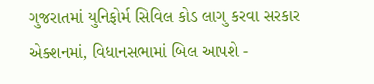ગુજરાતમાં યુનિફોર્મ સિવિલ કોડ લાગુ કરવા સરકાર એક્શનમાં, વિધાનસભામાં બિલ આપશે -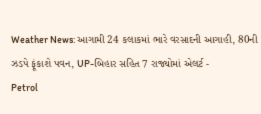Weather News: આગામી 24 કલાકમાં ભારે વરસાદની આગાહી, 80ની ઝડપે ફૂંકાશે પવન, UP-બિહાર સહિત 7 રાજ્યોમાં એલર્ટ -
Petrol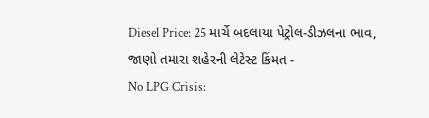Diesel Price: 25 માર્ચે બદલાયા પેટ્રોલ-ડીઝલના ભાવ, જાણો તમારા શહેરની લેટેસ્ટ કિંમત -
No LPG Crisis: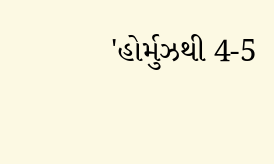'હોર્મુઝથી 4-5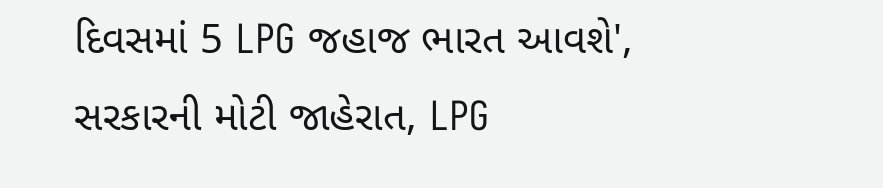દિવસમાં 5 LPG જહાજ ભારત આવશે', સરકારની મોટી જાહેરાત, LPG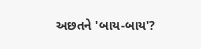અછતને 'બાય-બાય'?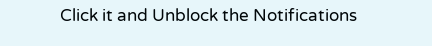Click it and Unblock the Notifications